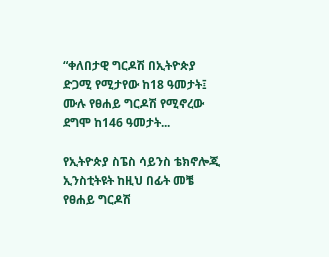“ቀለበታዊ ግርዶሽ በኢትዮጵያ ድጋሚ የሚታየው ከ18 ዓመታት፤ ሙሉ የፀሐይ ግርዶሽ የሚኖረው ደግሞ ከ146 ዓመታት...

የኢትዮጵያ ስፔስ ሳይንስ ቴክኖሎጂ ኢንስቲትዩት ከዚህ በፊት መቼ የፀሐይ ግርዶሽ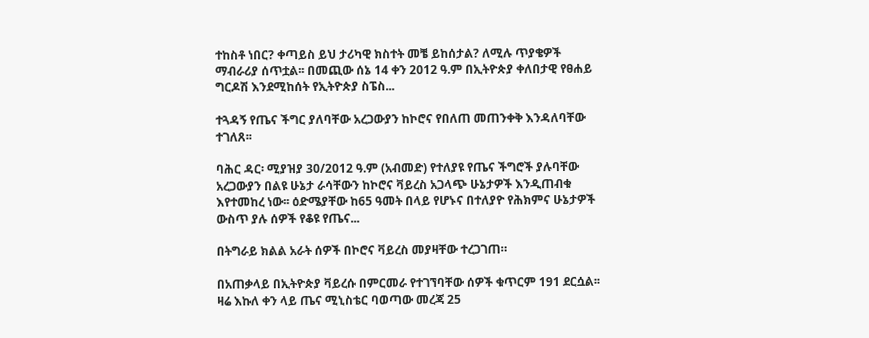ተከስቶ ነበር? ቀጣይስ ይህ ታሪካዊ ክስተት መቼ ይከሰታል? ለሚሉ ጥያቄዎች ማብራሪያ ሰጥቷል፡፡ በመጪው ሰኔ 14 ቀን 2012 ዓ.ም በኢትዮጵያ ቀለበታዊ የፀሐይ ግርዶሽ እንደሚከሰት የኢትዮጵያ ስፔስ...

ተጓዳኝ የጤና ችግር ያለባቸው አረጋውያን ከኮሮና የበለጠ መጠንቀቅ እንዳለባቸው ተገለጸ፡፡

ባሕር ዳር፡ ሚያዝያ 30/2012 ዓ.ም (አብመድ) የተለያዩ የጤና ችግሮች ያሉባቸው አረጋውያን በልዩ ሁኔታ ራሳቸውን ከኮሮና ቫይረስ አጋላጭ ሁኔታዎች እንዲጠብቁ እየተመከረ ነው፡፡ ዕድሜያቸው ከ65 ዓመት በላይ የሆኑና በተለያዮ የሕክምና ሁኔታዎች ውስጥ ያሉ ሰዎች የቆዩ የጤና...

በትግራይ ክልል አራት ሰዎች በኮሮና ቫይረስ መያዛቸው ተረጋገጠ።

በአጠቃላይ በኢትዮጵያ ቫይረሱ በምርመራ የተገኘባቸው ሰዎች ቁጥርም 191 ደርሷል፡፡ ዛሬ እኩለ ቀን ላይ ጤና ሚኒስቴር ባወጣው መረጃ 25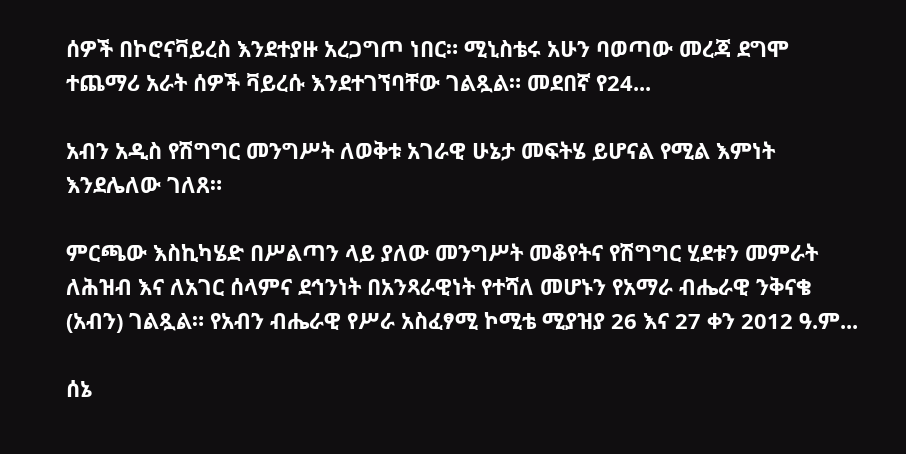ሰዎች በኮሮናቫይረስ እንደተያዙ አረጋግጦ ነበር። ሚኒስቴሩ አሁን ባወጣው መረጃ ደግሞ ተጨማሪ አራት ሰዎች ቫይረሱ እንደተገኘባቸው ገልጿል። መደበኛ የ24...

አብን አዲስ የሽግግር መንግሥት ለወቅቱ አገራዊ ሁኔታ መፍትሄ ይሆናል የሚል እምነት እንደሌለው ገለጸ።

ምርጫው እስኪካሄድ በሥልጣን ላይ ያለው መንግሥት መቆየትና የሽግግር ሂደቱን መምራት ለሕዝብ እና ለአገር ሰላምና ደኅንነት በአንጻራዊነት የተሻለ መሆኑን የአማራ ብሔራዊ ንቅናቄ (አብን) ገልጿል። የአብን ብሔራዊ የሥራ አስፈፃሚ ኮሚቴ ሚያዝያ 26 እና 27 ቀን 2012 ዓ.ም...

ሰኔ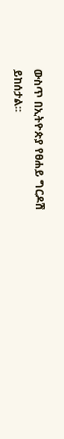ውስጥ በኢትዮጵያ የፀሐይ ግርዶሽ ይከሰታል፡፡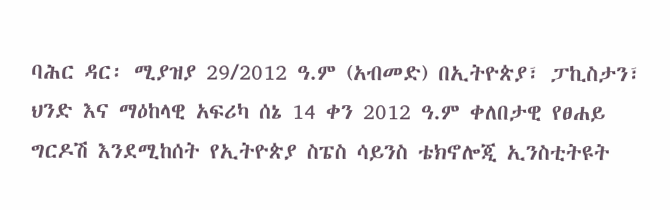ባሕር ዳር፡ ሚያዝያ 29/2012 ዓ.ም (አብመድ) በኢትዮጵያ፣ ፓኪስታን፣ ህንድ እና ማዕከላዊ አፍሪካ ሰኔ 14 ቀን 2012 ዓ.ም ቀለበታዊ የፀሐይ ግርዶሽ እንደሚከሰት የኢትዮጵያ ስፔስ ሳይንስ ቴክኖሎጂ ኢንስቲትዩት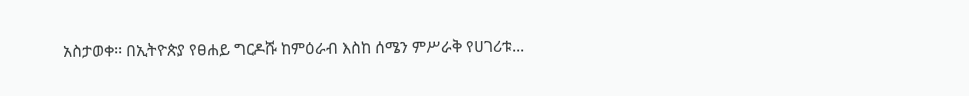አስታወቀ፡፡ በኢትዮጵያ የፀሐይ ግርዶሹ ከምዕራብ እስከ ሰሜን ምሥራቅ የሀገሪቱ...